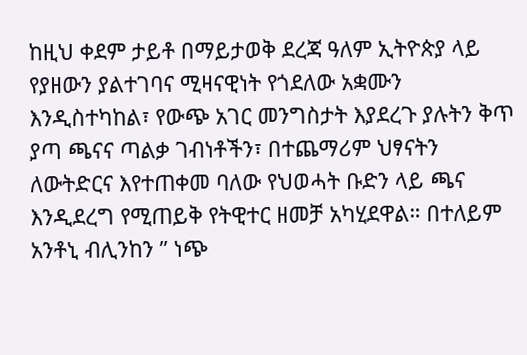ከዚህ ቀደም ታይቶ በማይታወቅ ደረጃ ዓለም ኢትዮጵያ ላይ የያዘውን ያልተገባና ሚዛናዊነት የጎደለው አቋሙን እንዲስተካከል፣ የውጭ አገር መንግስታት እያደረጉ ያሉትን ቅጥ ያጣ ጫናና ጣልቃ ገብነቶችን፣ በተጨማሪም ህፃናትን ለውትድርና እየተጠቀመ ባለው የህወሓት ቡድን ላይ ጫና እንዲደረግ የሚጠይቅ የትዊተር ዘመቻ አካሂደዋል። በተለይም አንቶኒ ብሊንከን ” ነጭ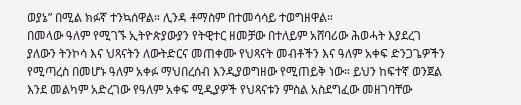ወያኔ” በሚል ክፉኛ ተንኳሰዋል። ሊንዳ ቶማስም በተመሳሳይ ተወግዘዋል።
በመላው ዓለም የሚገኙ ኢትዮጵያውያን የትዊተር ዘመቻው በተለይም አሸባሪው ሕወሓት እያደረገ ያለውን ትንኮሳ እና ህጻናትን ለውትድርና መጠቀሙ የህጻናት መብቶችን እና ዓለም አቀፍ ድንጋጌዎችን የሚጣረስ በመሆኑ ዓለም አቀፉ ማህበረሰብ እንዲያወግዘው የሚጠይቅ ነው። ይህን ከፍተኛ ወንጀል እንደ መልካም አድረገው የዓለም አቀፍ ሚዲያዎች የህጻናቱን ምስል አስደግፈው መዘገባቸው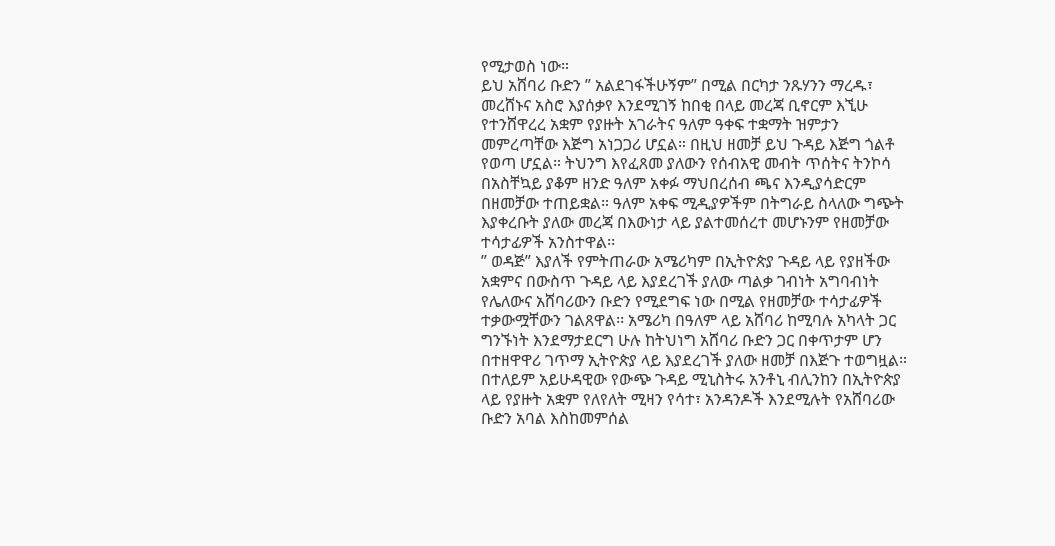የሚታወስ ነው።
ይህ አሸባሪ ቡድን ” አልደገፋችሁኝም” በሚል በርካታ ንጹሃንን ማረዱ፣ መረሸኑና አስሮ እያሰቃየ እንደሚገኝ ከበቂ በላይ መረጃ ቢኖርም እኚሁ የተንሸዋረረ አቋም የያዙት አገራትና ዓለም ዓቀፍ ተቋማት ዝምታን መምረጣቸው እጅግ አነጋጋሪ ሆኗል። በዚህ ዘመቻ ይህ ጉዳይ እጅግ ጎልቶ የወጣ ሆኗል። ትህንግ እየፈጸመ ያለውን የሰብአዊ መብት ጥሰትና ትንኮሳ በአስቸኳይ ያቆም ዘንድ ዓለም አቀፉ ማህበረሰብ ጫና እንዲያሳድርም በዘመቻው ተጠይቋል። ዓለም አቀፍ ሚዲያዎችም በትግራይ ስላለው ግጭት እያቀረቡት ያለው መረጃ በእውነታ ላይ ያልተመሰረተ መሆኑንም የዘመቻው ተሳታፊዎች አንስተዋል፡፡
” ወዳጅ” እያለች የምትጠራው አሜሪካም በኢትዮጵያ ጉዳይ ላይ የያዘችው አቋምና በውስጥ ጉዳይ ላይ እያደረገች ያለው ጣልቃ ገብነት አግባብነት የሌለውና አሸባሪውን ቡድን የሚደግፍ ነው በሚል የዘመቻው ተሳታፊዎች ተቃውሟቸውን ገልጸዋል፡፡ አሜሪካ በዓለም ላይ አሸባሪ ከሚባሉ አካላት ጋር ግንኙነት እንደማታደርግ ሁሉ ከትህነግ አሸባሪ ቡድን ጋር በቀጥታም ሆን በተዘዋዋሪ ገጥማ ኢትዮጵያ ላይ እያደረገች ያለው ዘመቻ በእጅጉ ተወግዟል።
በተለይም አይሁዳዊው የውጭ ጉዳይ ሚኒስትሩ አንቶኒ ብሊንከን በኢትዮጵያ ላይ የያዙት አቋም የለየለት ሚዛን የሳተ፣ አንዳንዶች እንደሚሉት የአሸባሪው ቡድን አባል እስከመምሰል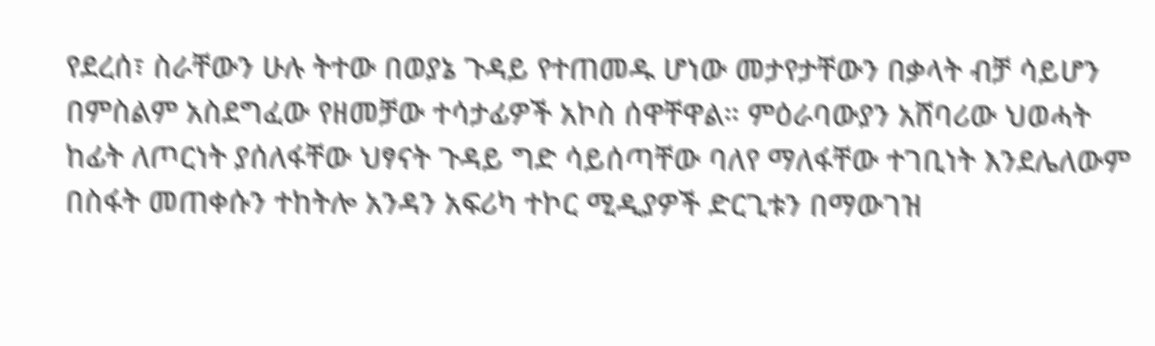የደረሰ፣ ስራቸውን ሁሉ ትተው በወያኔ ጉዳይ የተጠመዱ ሆነው መታየታቸውን በቃላት ብቻ ሳይሆን በምስልም አስደግፈው የዘመቻው ተሳታፊዎች አኮስ ሰዋቸዋል። ምዕራባውያን አሸባሪው ህወሓት ከፊት ለጦርነት ያሰለፋቸው ህፃናት ጉዳይ ግድ ሳይሰጣቸው ባለየ ማለፋቸው ተገቢነት እንደሌለውም በስፋት መጠቀሱን ተከትሎ አንዳን አፍሪካ ተኮር ሚዲያዎች ድርጊቱን በማውገዝ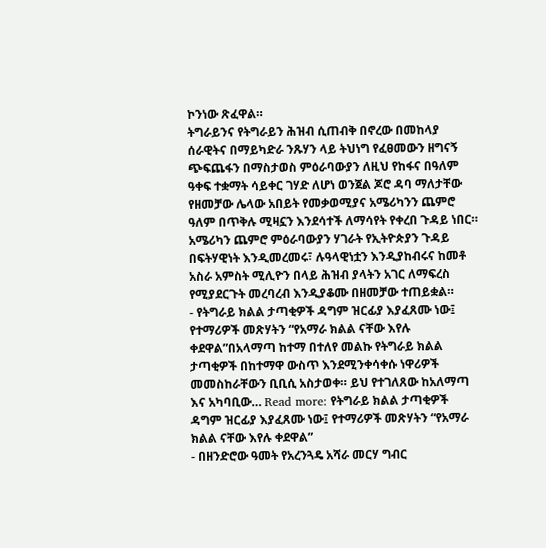ኮንነው ጽፈዋል።
ትግራይንና የትግራይን ሕዝብ ሲጠብቅ በኖረው በመከላያ ሰራዊትና በማይካድራ ንጹሃን ላይ ትህነግ የፈፀመውን ዘግናኝ ጭፍጨፋን በማስታወስ ምዕራባውያን ለዚህ የከፋና በዓለም ዓቀፍ ተቋማት ሳይቀር ገሃድ ለሆነ ወንጀል ጆሮ ዳባ ማለታቸው የዘመቻው ሌላው አበይት የመቃወሚያና አሜሪካንን ጨምሮ ዓለም በጥቅሉ ሚዛኗን እንደሳተች ለማሳየት የቀረበ ጉዳይ ነበር።
አሜሪካን ጨምሮ ምዕራባውያን ሃገራት የኢትዮጵያን ጉዳይ በፍትሃዊነት እንዲመረመሩ፣ ሉዓላዊነቷን እንዲያከብሩና ከመቶ አስራ አምስት ሚሊዮን በላይ ሕዝብ ያላትን አገር ለማፍረስ የሚያደርጉት መረባረብ እንዲያቆሙ በዘመቻው ተጠይቋል።
- የትግራይ ክልል ታጣቂዎች ዳግም ዝርፊያ እያፈጸሙ ነው፤ የተማሪዎች መጽሃትን “የአማራ ክልል ናቸው እየሉ ቀደዋል”በአላማጣ ከተማ በተለየ መልኩ የትግራይ ክልል ታጣቂዎች በከተማዋ ውስጥ እንደሚንቀሳቀሱ ነዋሪዎች መመስከራቸውን ቢቢሲ አስታወቀ። ይህ የተገለጸው ከአለማጣ እና አካባቢው… Read more: የትግራይ ክልል ታጣቂዎች ዳግም ዝርፊያ እያፈጸሙ ነው፤ የተማሪዎች መጽሃትን “የአማራ ክልል ናቸው እየሉ ቀደዋል”
- በዘንድሮው ዓመት የአረንጓዴ አሻራ መርሃ ግብር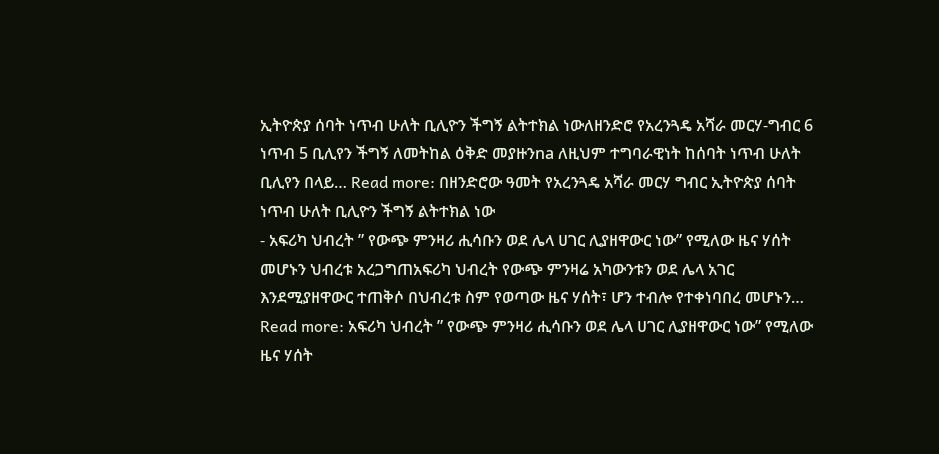ኢትዮጵያ ሰባት ነጥብ ሁለት ቢሊዮን ችግኝ ልትተክል ነውለዘንድሮ የአረንጓዴ አሻራ መርሃ-ግብር 6 ነጥብ 5 ቢሊየን ችግኝ ለመትከል ዕቅድ መያዙንna ለዚህም ተግባራዊነት ከሰባት ነጥብ ሁለት ቢሊየን በላይ… Read more: በዘንድሮው ዓመት የአረንጓዴ አሻራ መርሃ ግብር ኢትዮጵያ ሰባት ነጥብ ሁለት ቢሊዮን ችግኝ ልትተክል ነው
- አፍሪካ ህብረት ” የውጭ ምንዛሪ ሒሳቡን ወደ ሌላ ሀገር ሊያዘዋውር ነው” የሚለው ዜና ሃሰት መሆኑን ህብረቱ አረጋግጠአፍሪካ ህብረት የውጭ ምንዛሬ አካውንቱን ወደ ሌላ አገር እንደሚያዘዋውር ተጠቅሶ በህብረቱ ስም የወጣው ዜና ሃሰት፣ ሆን ተብሎ የተቀነባበረ መሆኑን… Read more: አፍሪካ ህብረት ” የውጭ ምንዛሪ ሒሳቡን ወደ ሌላ ሀገር ሊያዘዋውር ነው” የሚለው ዜና ሃሰት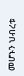መሆኑን ህብረቱ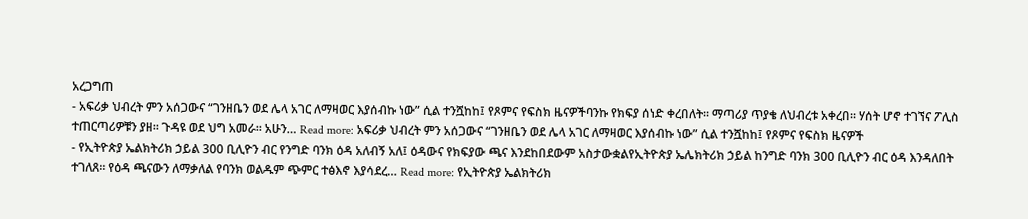አረጋግጠ
- አፍሪቃ ህብረት ምን አሰጋውና “ገንዘቤን ወደ ሌላ አገር ለማዛወር እያሰብኩ ነው” ሲል ተንሿከከ፤ የጾምና የፍስክ ዜናዎችባንኩ የክፍያ ሰነድ ቀረበለት። ማጣሪያ ጥያቄ ለህብረቱ አቀረበ። ሃሰት ሆኖ ተገኘና ፖሊስ ተጠርጣሪዎቹን ያዘ። ጉዳዩ ወደ ህግ አመራ። አሁን… Read more: አፍሪቃ ህብረት ምን አሰጋውና “ገንዘቤን ወደ ሌላ አገር ለማዛወር እያሰብኩ ነው” ሲል ተንሿከከ፤ የጾምና የፍስክ ዜናዎች
- የኢትዮጵያ ኤልክትሪክ ኃይል 300 ቢሊዮን ብር የንግድ ባንክ ዕዳ አለብኝ አለ፤ ዕዳውና የክፍያው ጫና እንደከበደውም አስታውቋልየኢትዮጵያ ኤሌክትሪክ ኃይል ከንግድ ባንክ 300 ቢሊዮን ብር ዕዳ እንዳለበት ተገለጸ። የዕዳ ጫናውን ለማቃለል የባንክ ወልዱም ጭምር ተፅእኖ እያሳደረ… Read more: የኢትዮጵያ ኤልክትሪክ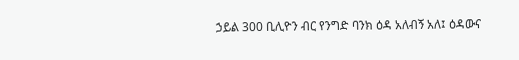ኃይል 300 ቢሊዮን ብር የንግድ ባንክ ዕዳ አለብኝ አለ፤ ዕዳውና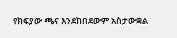የክፍያው ጫና እንደከበደውም አስታውቋል